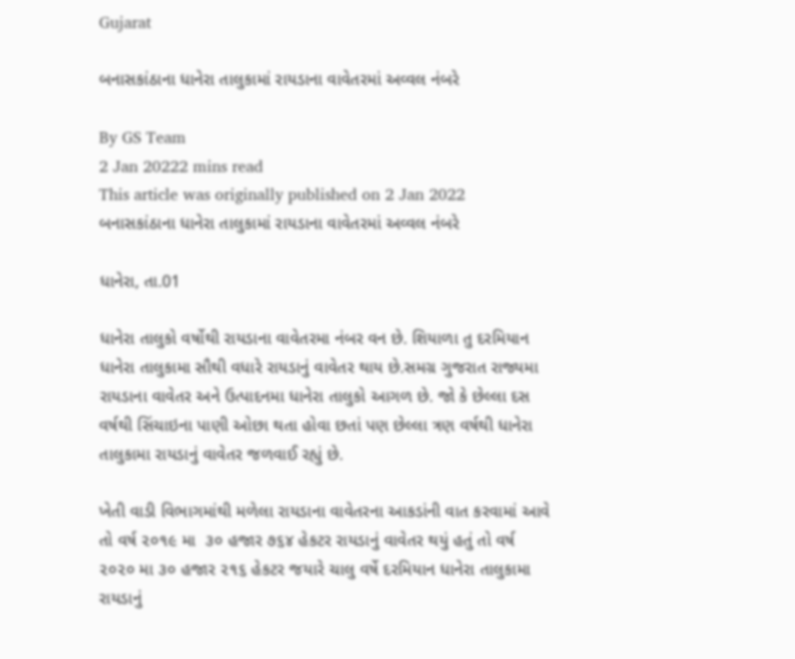Gujarat

બનાસકાંઠાના ધાનેરા તાલુકામાં રાયડાના વાવેતરમાં અવ્વલ નંબરે

By GS Team
2 Jan 20222 mins read
This article was originally published on 2 Jan 2022
બનાસકાંઠાના ધાનેરા તાલુકામાં રાયડાના વાવેતરમાં અવ્વલ નંબરે

ધાનેરા, તા.01

ધાનેરા તાલુકો વર્ષોથી રાયડાના વાવેતરમા નંબર વન છે. શિયાળા તુ દરમિયાન ધાનેરા તાલુકામા સૌથી વધારે રાયડાનું વાવેતર થાય છે.સમગ્ર ગુજરાત રાજ્યમા રાયડાના વાવેતર અને ઉત્પાદનમા ધાનેરા તાલુકો આગળ છે. જો કે છેલ્લા દસ વર્ષથી સિંચાઇના પાણી ઓછા થતા હોવા છતાં પણ છેલ્લા ત્રણ વર્ષથી ધાનેરા તાલુકામા રાયડાનું વાવેતર જળવાઈ રહ્યું છે.

ખેતી વાડી વિભાગમાંથી મળેલા રાયડાના વાવેતરના આકડાંની વાત કરવામાં આવે તો વર્ષ ૨૦૧૯ મા  ૩૦ હજાર ૭૬૪ હેકટર રાયડાનું વાવેતર થયું હતું તો વર્ષ ૨૦૨૦ મા ૩૦ હજાર ૨૧૬ હેકટર જયારે ચાલુ વર્ષે દરમિયાન ધાનેરા તાલુકામા રાયડાનું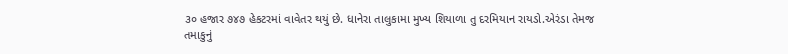૩૦ હજાર ૭૪૭ હેકટરમાં વાવેતર થયું છે. ધાનેરા તાલુકામા મુખ્ય શિયાળા તુ દરમિયાન રાયડો.એરંડા તેમજ તમાકુનું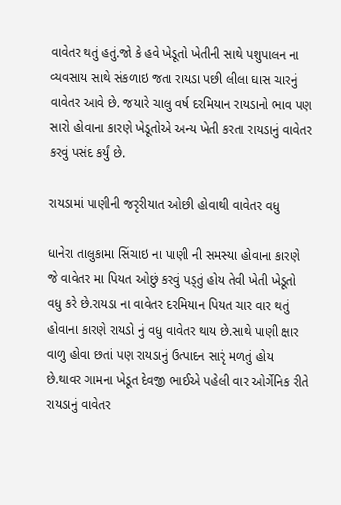વાવેતર થતું હતું.જો કે હવે ખેડૂતો ખેતીની સાથે પશુપાલન ના વ્યવસાય સાથે સંકળાઇ જતા રાયડા પછી લીલા ઘાસ ચારનું  વાવેતર આવે છે. જયારે ચાલુ વર્ષ દરમિયાન રાયડાનો ભાવ પણ સારો હોવાના કારણે ખેડૂતોએ અન્ય ખેતી કરતા રાયડાનું વાવેતર કરવું પસંદ કર્યું છે.

રાયડામાં પાણીની જરૃરીયાત ઓછી હોવાથી વાવેતર વધુ

ધાનેરા તાલુકામા સિંચાઇ ના પાણી ની સમસ્યા હોવાના કારણે જે વાવેતર મા પિયત ઓછું કરવું પડ્તું હોય તેવી ખેતી ખેડૂતો વધુ કરે છે.રાયડા ના વાવેતર દરમિયાન પિયત ચાર વાર થતું હોવાના કારણે રાયડો નું વધુ વાવેતર થાય છે.સાથે પાણી ક્ષાર વાળુ હોવા છતાં પણ રાયડાનું ઉત્પાદન સારૃં મળતું હોય છે.થાવર ગામના ખેડૂત દેવજી ભાઈએ પહેલી વાર ઓર્ગેનિક રીતે રાયડાનું વાવેતર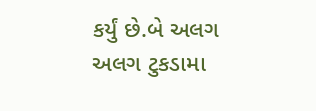કર્યું છે.બે અલગ અલગ ટુકડામા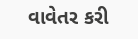વાવેતર કરી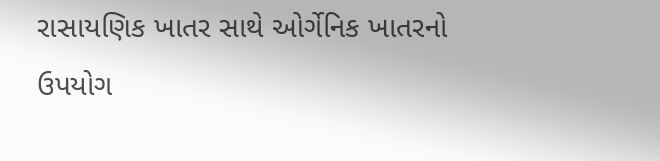રાસાયણિક ખાતર સાથે ઓર્ગેનિક ખાતરનો ઉપયોગ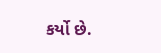કર્યો છે.